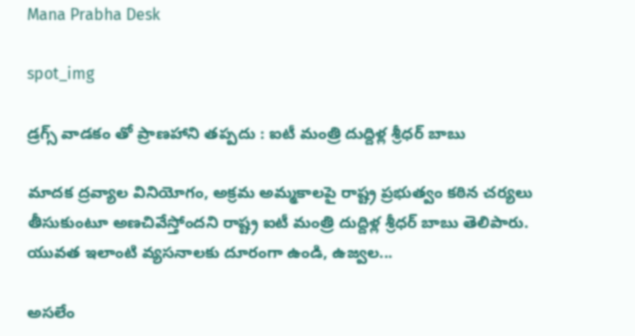Mana Prabha Desk

spot_img

డ్రగ్స్ వాడకం తో ప్రాణహాని తప్పదు : ఐటీ మంత్రి దుద్దిళ్ల శ్రీధర్ బాబు

మాదక ద్రవ్యాల వినియోగం, అక్రమ అమ్మకాలపై రాష్ట్ర ప్రభుత్వం కఠిన చర్యలు తీసుకుంటూ అణచివేస్తోందని రాష్ట్ర ఐటీ మంత్రి దుద్దిళ్ల శ్రీధర్ బాబు తెలిపారు. యువత ఇలాంటి వ్యసనాలకు దూరంగా ఉండి, ఉజ్వల...

అసలేం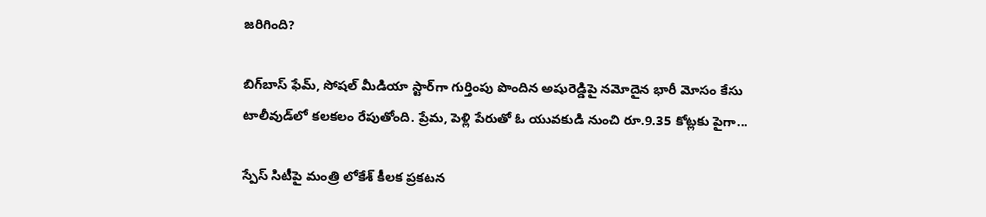జరిగింది?

బిగ్‌బాస్ ఫేమ్, సోషల్ మీడియా స్టార్‌గా గుర్తింపు పొందిన అషురెడ్డిపై నమోదైన భారీ మోసం కేసు టాలీవుడ్‌లో కలకలం రేపుతోంది. ప్రేమ, పెళ్లి పేరుతో ఓ యువకుడి నుంచి రూ.9.35 కోట్లకు పైగా...

స్పేస్ సిటీపై మంత్రి లోకేశ్ కీలక ప్రకటన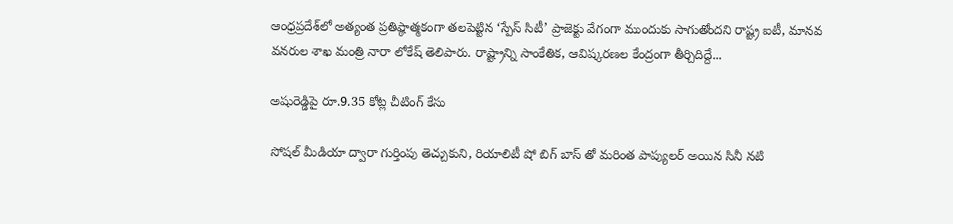ఆంధ్రప్రదేశ్‌లో అత్యంత ప్రతిష్ఠాత్మకంగా తలపెట్టిన ‘స్పేస్ సిటీ’ ప్రాజెక్టు వేగంగా ముందుకు సాగుతోందని రాష్ట్ర ఐటీ, మానవ వనరుల శాఖ మంత్రి నారా లోకేష్ తెలిపారు. రాష్ట్రాన్ని సాంకేతిక, ఆవిష్కరణల కేంద్రంగా తీర్చిదిద్దే...

అషురెడ్డిపై రూ.9.35 కోట్ల చీటింగ్ కేసు

సోషల్ మీడియా ద్వారా గుర్తింపు తెచ్చుకుని, రియాలిటీ షో బిగ్ బాస్ తో మరింత పాప్యులర్ అయిన సినీ నటి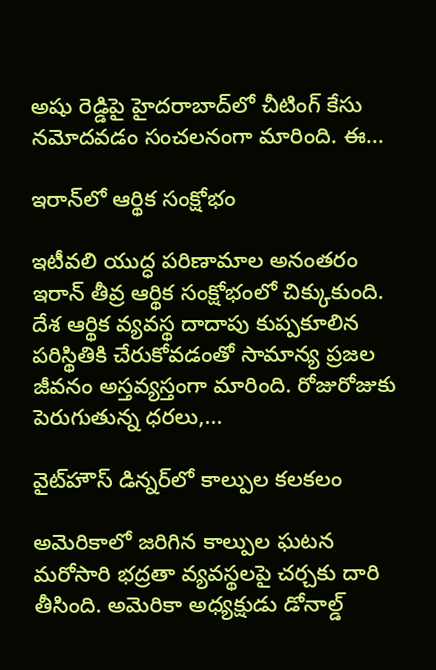అషు రెడ్డిపై హైదరాబాద్‌లో చీటింగ్ కేసు నమోదవడం సంచలనంగా మారింది. ఈ...

ఇరాన్‌లో ఆర్థిక సంక్షోభం

ఇటీవలి యుద్ధ పరిణామాల అనంతరం ఇరాన్ తీవ్ర ఆర్థిక సంక్షోభంలో చిక్కుకుంది. దేశ ఆర్థిక వ్యవస్థ దాదాపు కుప్పకూలిన పరిస్థితికి చేరుకోవడంతో సామాన్య ప్రజల జీవనం అస్తవ్యస్తంగా మారింది. రోజురోజుకు పెరుగుతున్న ధరలు,...

వైట్‌హౌస్ డిన్నర్‌లో కాల్పుల కలకలం

అమెరికాలో జరిగిన కాల్పుల ఘటన మరోసారి భద్రతా వ్యవస్థలపై చర్చకు దారి తీసింది. అమెరికా అధ్యక్షుడు డోనాల్డ్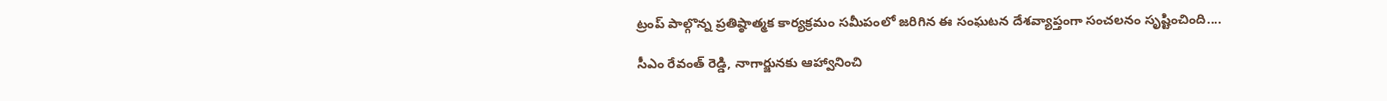ట్రంప్ పాల్గొన్న ప్రతిష్ఠాత్మక కార్యక్రమం సమీపంలో జరిగిన ఈ సంఘటన దేశవ్యాప్తంగా సంచలనం సృష్టించింది....

సీఎం రేవంత్ రెడ్డి, నాగార్జునకు ఆహ్వానించి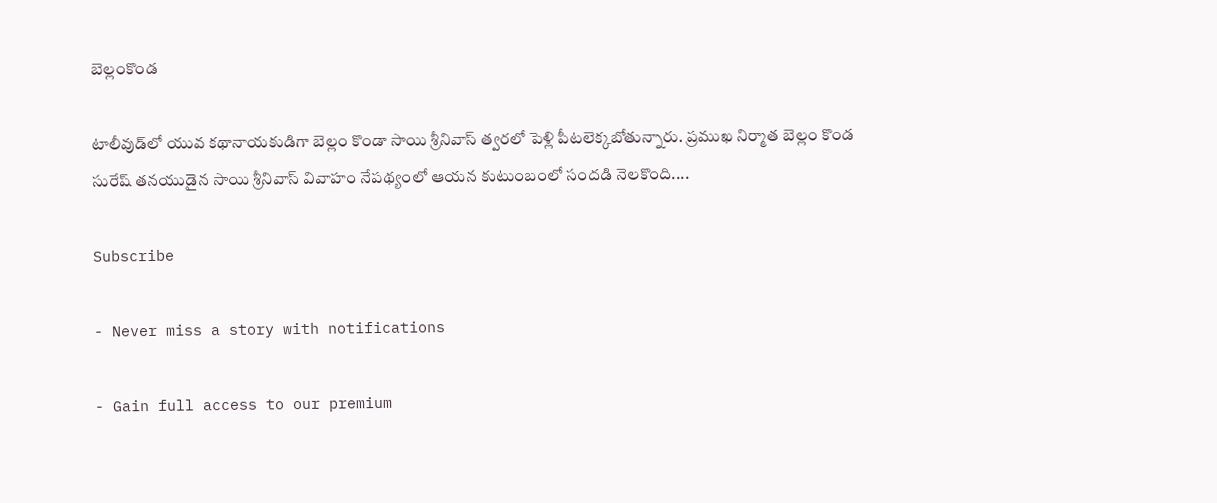బెల్లంకొండ

టాలీవుడ్‌లో యువ కథానాయకుడిగా బెల్లం కొండా సాయి శ్రీనివాస్ త్వరలో పెళ్లి పీటలెక్కబోతున్నారు. ప్రముఖ నిర్మాత బెల్లం కొండ సురేష్ తనయుడైన సాయి శ్రీనివాస్ వివాహం నేపథ్యంలో ఆయన కుటుంబంలో సందడి నెలకొంది....

Subscribe

- Never miss a story with notifications

- Gain full access to our premium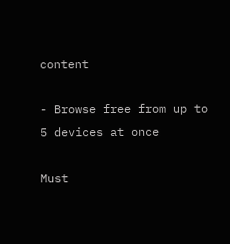content

- Browse free from up to 5 devices at once

Must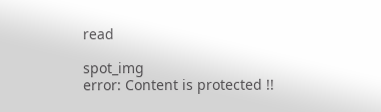read

spot_img
error: Content is protected !!